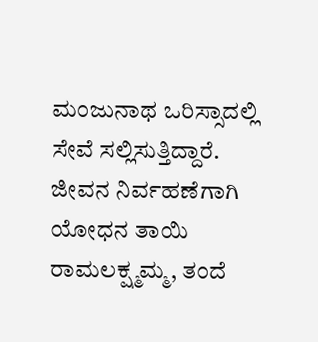ಮಂಜುನಾಥ ಒರಿಸ್ಸಾದಲ್ಲಿ ಸೇವೆ ಸಲ್ಲಿಸುತ್ತಿದ್ದಾರೆ. ಜೀವನ ನಿರ್ವಹಣೆಗಾಗಿ ಯೋಧನ ತಾಯಿ ರಾಮಲಕ್ಷ್ಮಮ್ಮ, ತಂದೆ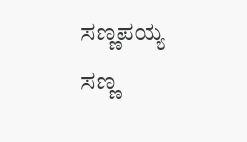ಸಣ್ಣಪಯ್ಯ ಸಣ್ಣ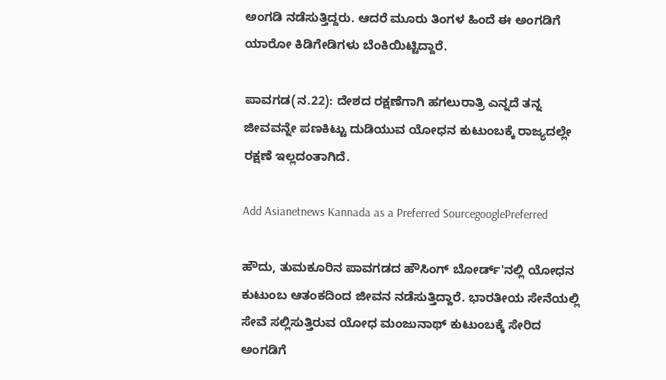ಅಂಗಡಿ ನಡೆಸುತ್ತಿದ್ದರು. ಆದರೆ ಮೂರು ತಿಂಗಳ ಹಿಂದೆ ಈ ಅಂಗಡಿಗೆ ಯಾರೋ ಕಿಡಿಗೇಡಿಗಳು ಬೆಂಕಿಯಿಟ್ಟಿದ್ದಾರೆ.

ಪಾವಗಡ(ನ.22): ದೇಶದ ರಕ್ಷಣೆಗಾಗಿ ಹಗಲುರಾತ್ರಿ ಎನ್ನದೆ ತನ್ನ ಜೀವವನ್ನೇ ಪಣಕಿಟ್ಟು ದುಡಿಯುವ ಯೋಧನ ಕುಟುಂಬಕ್ಕೆ ರಾಜ್ಯದಲ್ಲೇ ರಕ್ಷಣೆ ಇಲ್ಲದಂತಾಗಿದೆ.

Add Asianetnews Kannada as a Preferred SourcegooglePreferred

ಹೌದು, ತುಮಕೂರಿನ ಪಾವಗಡದ ಹೌಸಿಂಗ್ ಬೋರ್ಡ್'ನಲ್ಲಿ ಯೋಧನ ಕುಟುಂಬ ಆತಂಕದಿಂದ ಜೀವನ ನಡೆಸುತ್ತಿದ್ದಾರೆ. ಭಾರತೀಯ ಸೇನೆಯಲ್ಲಿ ಸೇವೆ ಸಲ್ಲಿಸುತ್ತಿರುವ ಯೋಧ ಮಂಜುನಾಥ್ ಕುಟುಂಬಕ್ಕೆ ಸೇರಿದ ಅಂಗಡಿಗೆ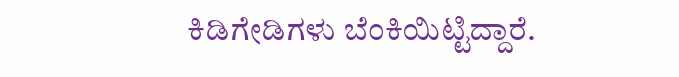ಕಿಡಿಗೇಡಿಗಳು ಬೆಂಕಿಯಿಟ್ಟಿದ್ದಾರೆ.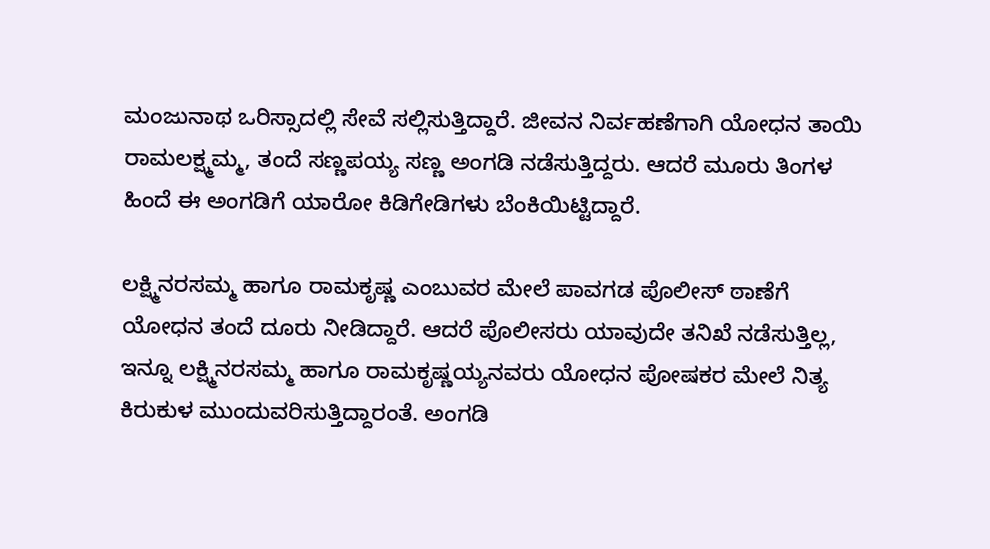ಮಂಜುನಾಥ ಒರಿಸ್ಸಾದಲ್ಲಿ ಸೇವೆ ಸಲ್ಲಿಸುತ್ತಿದ್ದಾರೆ. ಜೀವನ ನಿರ್ವಹಣೆಗಾಗಿ ಯೋಧನ ತಾಯಿ ರಾಮಲಕ್ಷ್ಮಮ್ಮ, ತಂದೆ ಸಣ್ಣಪಯ್ಯ ಸಣ್ಣ ಅಂಗಡಿ ನಡೆಸುತ್ತಿದ್ದರು. ಆದರೆ ಮೂರು ತಿಂಗಳ ಹಿಂದೆ ಈ ಅಂಗಡಿಗೆ ಯಾರೋ ಕಿಡಿಗೇಡಿಗಳು ಬೆಂಕಿಯಿಟ್ಟಿದ್ದಾರೆ.

ಲಕ್ಷ್ಮಿನರಸಮ್ಮ ಹಾಗೂ ರಾಮಕೃಷ್ಣ ಎಂಬುವರ ಮೇಲೆ ಪಾವಗಡ ಪೊಲೀಸ್ ಠಾಣೆಗೆ ಯೋಧನ ತಂದೆ ದೂರು ನೀಡಿದ್ದಾರೆ. ಆದರೆ ಪೊಲೀಸರು ಯಾವುದೇ ತನಿಖೆ ನಡೆಸುತ್ತಿಲ್ಲ, ಇನ್ನೂ ಲಕ್ಷ್ಮಿನರಸಮ್ಮ ಹಾಗೂ ರಾಮಕೃಷ್ಣಯ್ಯನವರು ಯೋಧನ ಪೋಷಕರ ಮೇಲೆ ನಿತ್ಯ ಕಿರುಕುಳ ಮುಂದುವರಿಸುತ್ತಿದ್ದಾರಂತೆ. ಅಂಗಡಿ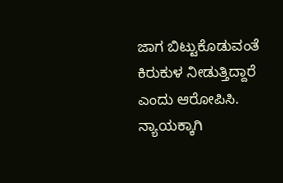ಜಾಗ ಬಿಟ್ಟುಕೊಡುವಂತೆ ಕಿರುಕುಳ ನೀಡುತ್ತಿದ್ದಾರೆ ಎಂದು ಆರೋಪಿಸಿ. ನ್ಯಾಯಕ್ಕಾಗಿ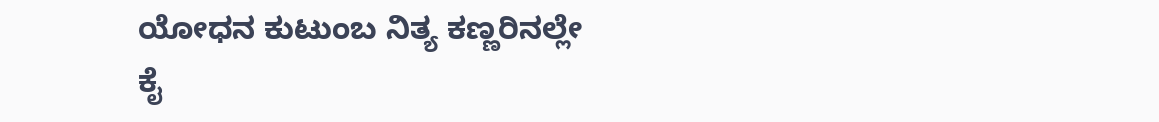ಯೋಧನ ಕುಟುಂಬ ನಿತ್ಯ ಕಣ್ಣರಿನಲ್ಲೇ ಕೈ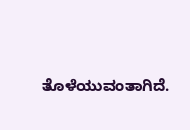ತೊಳೆಯುವಂತಾಗಿದೆ.